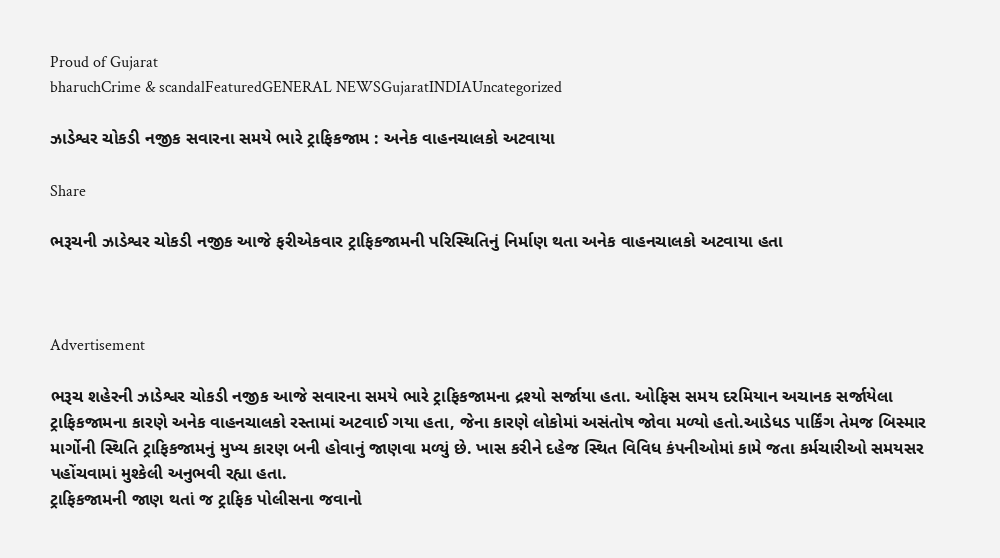Proud of Gujarat
bharuchCrime & scandalFeaturedGENERAL NEWSGujaratINDIAUncategorized

ઝાડેશ્વર ચોકડી નજીક સવારના સમયે ભારે ટ્રાફિકજામ : અનેક વાહનચાલકો અટવાયા

Share

ભરૂચની ઝાડેશ્વર ચોકડી નજીક આજે ફરીએકવાર ટ્રાફિકજામની પરિસ્થિતિનું નિર્માણ થતા અનેક વાહનચાલકો અટવાયા હતા



Advertisement

ભરૂચ શહેરની ઝાડેશ્વર ચોકડી નજીક આજે સવારના સમયે ભારે ટ્રાફિકજામના દ્રશ્યો સર્જાયા હતા. ઓફિસ સમય દરમિયાન અચાનક સર્જાયેલા ટ્રાફિકજામના કારણે અનેક વાહનચાલકો રસ્તામાં અટવાઈ ગયા હતા, જેના કારણે લોકોમાં અસંતોષ જોવા મળ્યો હતો.આડેધડ પાર્કિંગ તેમજ બિસ્માર માર્ગોની સ્થિતિ ટ્રાફિકજામનું મુખ્ય કારણ બની હોવાનું જાણવા મળ્યું છે. ખાસ કરીને દહેજ સ્થિત વિવિધ કંપનીઓમાં કામે જતા કર્મચારીઓ સમયસર પહોંચવામાં મુશ્કેલી અનુભવી રહ્યા હતા.
ટ્રાફિકજામની જાણ થતાં જ ટ્રાફિક પોલીસના જવાનો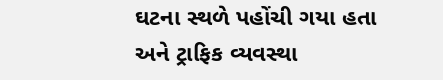ઘટના સ્થળે પહોંચી ગયા હતા અને ટ્રાફિક વ્યવસ્થા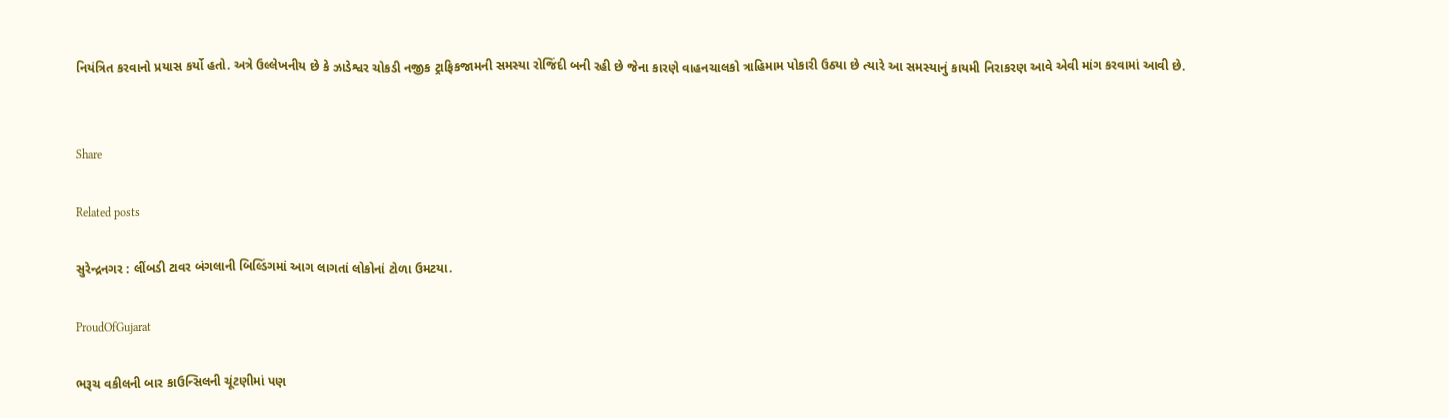નિયંત્રિત કરવાનો પ્રયાસ કર્યો હતો. અત્રે ઉલ્લેખનીય છે કે ઝાડેશ્વર ચોકડી નજીક ટ્રાફિકજામની સમસ્યા રોજિંદી બની રહી છે જેના કારણે વાહનચાલકો ત્રાહિમામ પોકારી ઉઠ્યા છે ત્યારે આ સમસ્યાનું કાયમી નિરાકરણ આવે એવી માંગ કરવામાં આવી છે.


Share

Related posts

સુરેન્દ્રનગર : લીંબડી ટાવર બંગલાની બિલ્ડિંગમાં આગ લાગતાં લોકોનાં ટોળા ઉમટયા.

ProudOfGujarat

ભરૂચ વકીલની બાર કાઉન્સિલની ચૂંટણીમાં પણ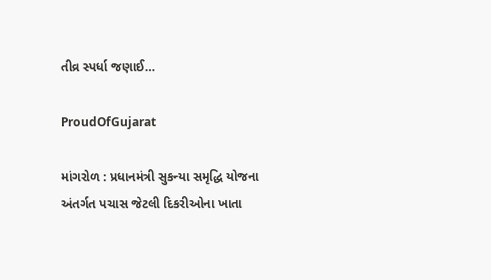તીવ્ર સ્પર્ધા જણાઈ…

ProudOfGujarat

માંગરોળ : પ્રધાનમંત્રી સુકન્યા સમૃદ્ધિ યોજના અંતર્ગત પચાસ જેટલી દિકરીઓના ખાતા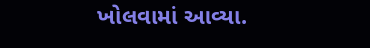ખોલવામાં આવ્યા.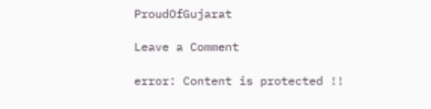ProudOfGujarat

Leave a Comment

error: Content is protected !!